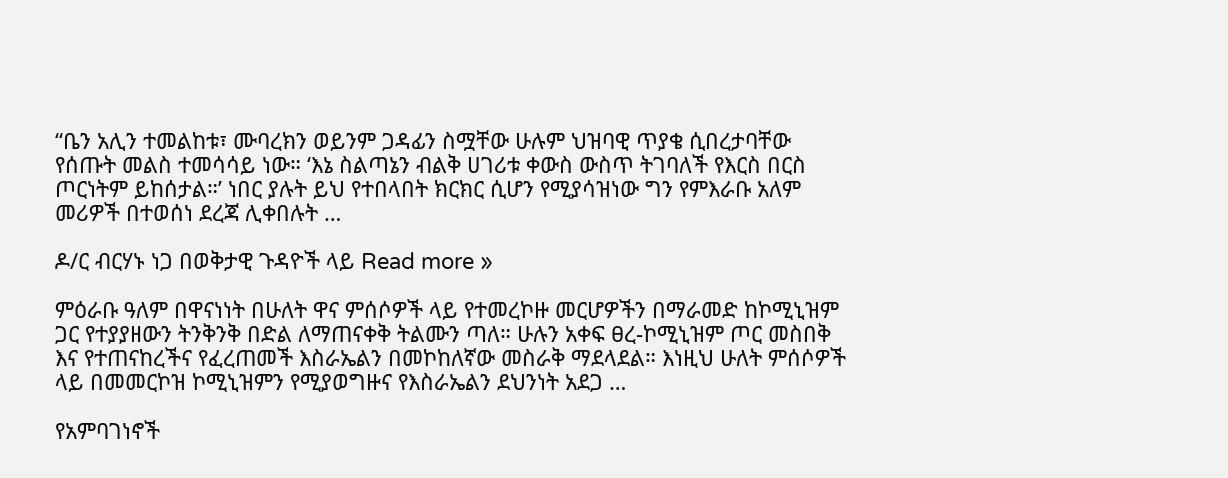“ቤን አሊን ተመልከቱ፣ ሙባረክን ወይንም ጋዳፊን ስሟቸው ሁሉም ህዝባዊ ጥያቄ ሲበረታባቸው የሰጡት መልስ ተመሳሳይ ነው። ‘እኔ ስልጣኔን ብልቅ ሀገሪቱ ቀውስ ውስጥ ትገባለች የእርስ በርስ ጦርነትም ይከሰታል።’ ነበር ያሉት ይህ የተበላበት ክርክር ሲሆን የሚያሳዝነው ግን የምእራቡ አለም መሪዎች በተወሰነ ደረጃ ሊቀበሉት …

ዶ/ር ብርሃኑ ነጋ በወቅታዊ ጉዳዮች ላይ Read more »

ምዕራቡ ዓለም በዋናነነት በሁለት ዋና ምሰሶዎች ላይ የተመረኮዙ መርሆዎችን በማራመድ ከኮሚኒዝም ጋር የተያያዘውን ትንቅንቅ በድል ለማጠናቀቅ ትልሙን ጣለ። ሁሉን አቀፍ ፀረ-ኮሚኒዝም ጦር መስበቅ እና የተጠናከረችና የፈረጠመች እስራኤልን በመኮከለኛው መስራቅ ማደላደል። እነዚህ ሁለት ምሰሶዎች ላይ በመመርኮዝ ኮሚኒዝምን የሚያወግዙና የእስራኤልን ደህንነት አደጋ …

የአምባገነኖች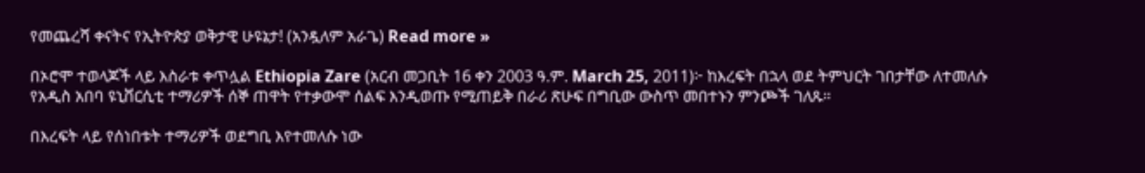የመጨረሻ ቀናትና የኢትዮጵያ ወቅታዊ ሁዩኔታ! (አንዷለም አራጌ) Read more »

በኦሮሞ ተወላጆች ላይ እስራቱ ቀጥሏል Ethiopia Zare (አርብ መጋቢት 16 ቀን 2003 ዓ.ም. March 25, 2011)፦ ከእረፍት በኋላ ወደ ትምህርት ገበታቸው ለተመለሱ የአዲስ አበባ ዩኒቨርሲቲ ተማሪዎች ሰኞ ጠዋት የተቃውሞ ሰልፍ እንዲወጡ የሚጠይቅ በራሪ ጽሁፍ በግቢው ውስጥ መበተኑን ምንጮች ገለጹ።

በእረፍት ላይ የሰነበቱት ተማሪዎች ወደግቢ እየተመለሱ ነው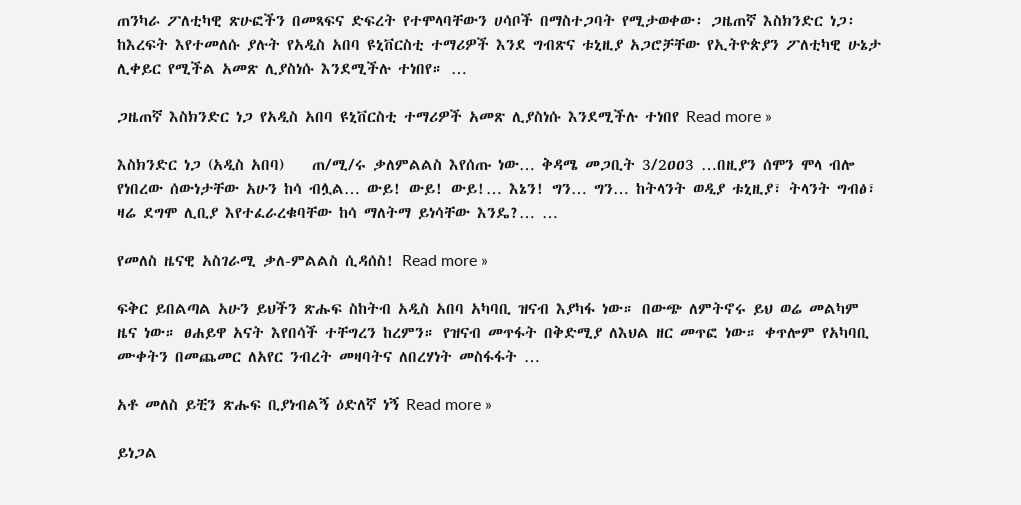ጠንካራ ፖለቲካዊ ጽሁፎችን በመጻፍና ድፍረት የተሞላባቸውን ሀሳቦች በማስተጋባት የሚታወቀው፡ ጋዜጠኛ እስክንድር ነጋ፡ ከእረፍት እየተመለሱ ያሉት የአዲስ አበባ ዩኒቨርስቲ ተማሪዎች እንደ ግብጽና ቱኒዚያ አጋሮቻቸው የኢትዮጵያን ፖለቲካዊ ሁኔታ ሊቀይር የሚችል አመጽ ሊያስነሱ እንደሚችሉ ተነበየ። …

ጋዜጠኛ እስክንድር ነጋ የአዲስ አበባ ዩኒቨርስቲ ተማሪዎች አመጽ ሊያስነሱ እንደሚችሉ ተነበየ Read more »

እስክንድር ነጋ (አዲስ አበባ)    ጠ/ሚ/ሩ ቃለምልልስ እየሰጡ ነው… ቅዳሜ መጋቢት 3/2ዐዐ3 …በዚያን ሰሞን ሞላ ብሎ የነበረው ሰውነታቸው አሁን ከሳ ብሏል… ውይ! ውይ! ውይ!… እኔን! ግን… ግን… ከትላንት ወዲያ ቱኒዚያ፣ ትላንት ግብፅ፣ ዛሬ ደግሞ ሊቢያ እየተፈራረቁባቸው ከሳ ማለትማ ይነሳቸው እንዴ?… …

የመለስ ዜናዊ አስገራሚ ቃለ-ምልልስ ሲዳሰስ! Read more »

ፍቅር ይበልጣል አሁን ይህችን ጽሑፍ ስከትብ አዲስ አበባ አካባቢ ዝናብ እያካፋ ነው። በውጭ ለምትኖሩ ይህ ወሬ መልካም ዜና ነው። ፀሐይዋ አናት እየበሳች ተቸግረን ከረምን። የዝናብ መጥፋት በቅድሚያ ለእህል ዘር መጥፎ ነው። ቀጥሎም የአካባቢ ሙቀትን በመጨመር ለአየር ንብረት መዛባትና ለበረሃነት መስፋፋት …

አቶ መለስ ይቺን ጽሑፍ ቢያነብልኝ ዕድለኛ ነኝ Read more »

ይነጋል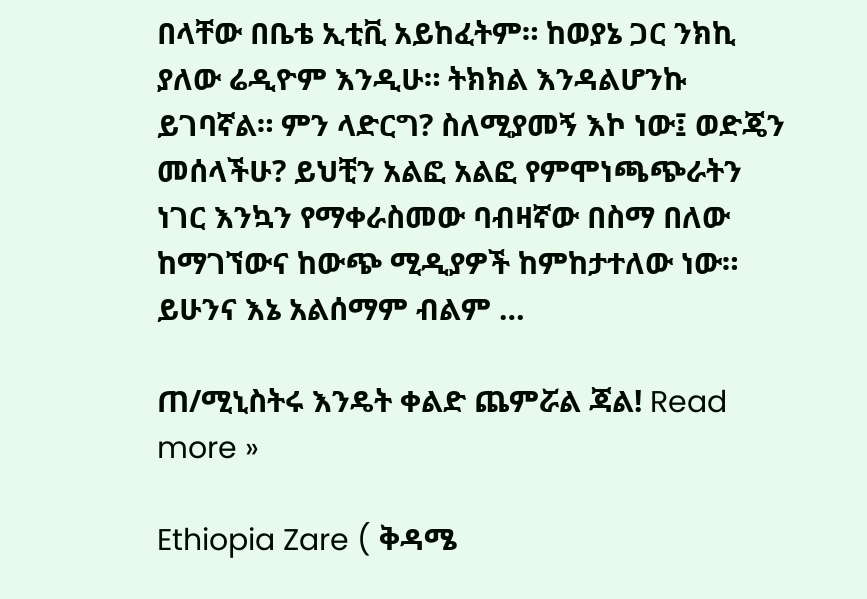በላቸው በቤቴ ኢቲቪ አይከፈትም። ከወያኔ ጋር ንክኪ ያለው ሬዲዮም እንዲሁ። ትክክል እንዳልሆንኩ ይገባኛል። ምን ላድርግ? ስለሚያመኝ እኮ ነው፤ ወድጄን መሰላችሁ? ይህቺን አልፎ አልፎ የምሞነጫጭራትን ነገር እንኳን የማቀራስመው ባብዛኛው በስማ በለው ከማገኘውና ከውጭ ሚዲያዎች ከምከታተለው ነው። ይሁንና እኔ አልሰማም ብልም …

ጠ/ሚኒስትሩ እንዴት ቀልድ ጨምሯል ጃል! Read more »

Ethiopia Zare ( ቅዳሜ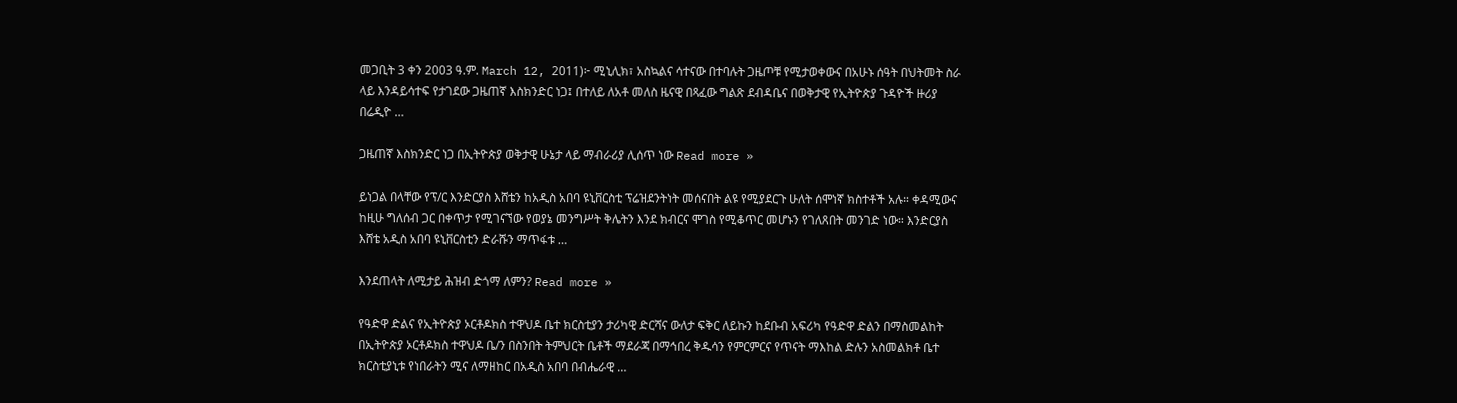መጋቢት 3 ቀን 2003 ዓ.ም. March 12, 2011)፦ ሚኒሊክ፣ አስኳልና ሳተናው በተባሉት ጋዜጦቹ የሚታወቀውና በአሁኑ ሰዓት በህትመት ስራ ላይ እንዳይሳተፍ የታገደው ጋዜጠኛ እስክንድር ነጋ፤ በተለይ ለአቶ መለስ ዜናዊ በጻፈው ግልጽ ደብዳቤና በወቅታዊ የኢትዮጵያ ጉዳዮች ዙሪያ በሬዲዮ …

ጋዜጠኛ እስክንድር ነጋ በኢትዮጵያ ወቅታዊ ሁኔታ ላይ ማብራሪያ ሊሰጥ ነው Read more »

ይነጋል በላቸው የፕ/ር እንድርያስ እሸቴን ከአዲስ አበባ ዩኒቨርስቲ ፕሬዝደንትነት መሰናበት ልዩ የሚያደርጉ ሁለት ሰሞነኛ ክስተቶች አሉ። ቀዳሚውና ከዚሁ ግለሰብ ጋር በቀጥታ የሚገናኘው የወያኔ መንግሥት ቅሌትን እንደ ክብርና ሞገስ የሚቆጥር መሆኑን የገለጸበት መንገድ ነው። እንድርያስ እሸቴ አዲስ አበባ ዩኒቨርስቲን ድራሹን ማጥፋቱ …

እንደጠላት ለሚታይ ሕዝብ ድጎማ ለምን? Read more »

የዓድዋ ድልና የኢትዮጵያ ኦርቶዶክስ ተዋህዶ ቤተ ክርስቲያን ታሪካዊ ድርሻና ውለታ ፍቅር ለይኩን ከደቡብ አፍሪካ የዓድዋ ድልን በማስመልከት በኢትዮጵያ ኦርቶዶክስ ተዋህዶ ቤ/ን በስንበት ትምህርት ቤቶች ማደራጃ በማኅበረ ቅዱሳን የምርምርና የጥናት ማእከል ድሉን አስመልክቶ ቤተ ክርስቲያኒቱ የነበራትን ሚና ለማዘከር በአዲስ አበባ በብሔራዊ …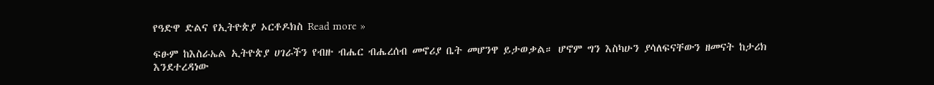የዓድዋ ድልና የኢትዮጵያ ኦርቶዶክስ Read more »

ፍፁም ከእስራኤል ኢትዮጵያ ሀገራችን የብዙ ብሔር ብሔረሰብ መኖሪያ ቤት መሆንዋ ይታወቃል። ሆኖም ግን እስካሁን ያሳለፍናቸውን ዘመናት ከታሪክ እንደተረዳነው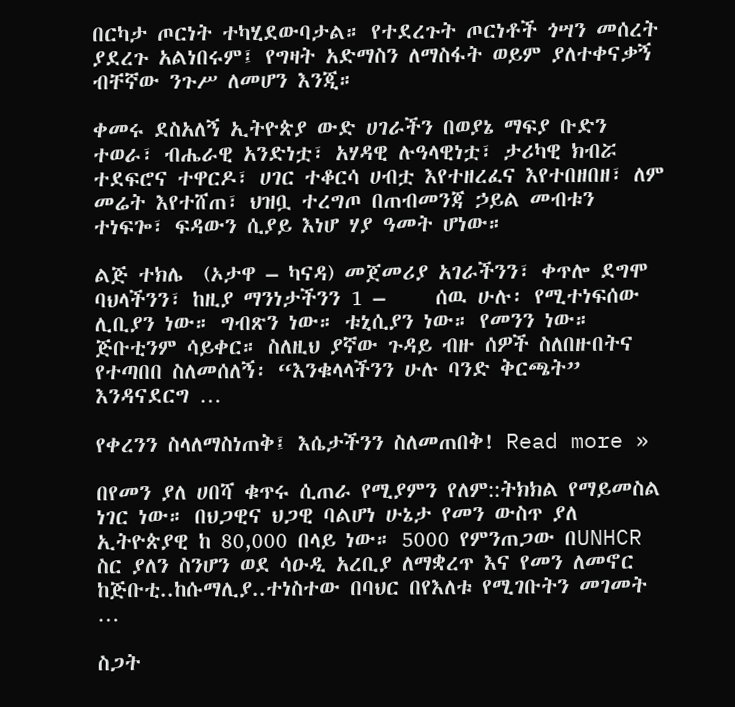በርካታ ጦርነት ተካሂደውባታል። የተደረጉት ጦርነቶች ጎሣን መሰረት ያደረጉ አልነበሩም፤ የግዛት አድማስን ለማስፋት ወይም ያለተቀናቃኝ ብቸኛው ንጉሥ ለመሆን እንጂ።

ቀመሩ ደስአለኝ ኢትዮጵያ ውድ ሀገራችን በወያኔ ማፍያ ቡድን ተወራ፣ ብሔራዊ አንድነቷ፣ አሃዳዊ ሉዓላዊነቷ፣ ታሪካዊ ክብሯ ተደፍሮና ተዋርዶ፣ ሀገር ተቆርሳ ሀብቷ እየተዘረፈና እየተበዘበዘ፣ ለም መሬት እየተሸጠ፣ ህዝቧ ተረግጦ በጠብመንጃ ኃይል መብቱን ተነፍጐ፣ ፍዳውን ሲያይ እነሆ ሃያ ዓመት ሆነው።

ልጅ ተክሌ  (ኦታዋ – ካናዳ) መጀመሪያ አገራችንን፣ ቀጥሎ ደግሞ ባህላችንን፣ ከዚያ ማንነታችንን 1 –     ሰዉ ሁሉ፡ የሚተነፍሰው ሊቢያን ነው። ግብጽን ነው። ቱኒሲያን ነው። የመንን ነው። ጅቡቲንም ሳይቀር። ስለዚህ ያኛው ጉዳይ ብዙ ሰዎች ስለበዙበትና የተጣበበ ስለመሰለኝ፡ “እንቁላላችንን ሁሉ ባንድ ቅርጫት” እንዳናደርግ …

የቀረንን ስላለማስነጠቅ፤ እሴታችንን ስለመጠበቅ! Read more »

በየመን ያለ ሀበሻ ቁጥሩ ሲጠራ የሚያምን የለም::ትክክል የማይመስል ነገር ነው። በህጋዊና ህጋዊ ባልሆነ ሁኔታ የመን ውስጥ ያለ ኢትዮጵያዊ ከ 80,000 በላይ ነው። 5000 የምንጠጋው በUNHCR ስር ያለን ስንሆን ወደ ሳዑዲ አረቢያ ለማቋረጥ እና የመን ለመኖር ከጅቡቲ..ከሱማሊያ..ተነስተው በባህር በየእለቱ የሚገቡትን መገመት …

ስጋት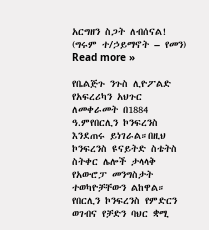አርግዘን ስጋት ለብሰናል! (ግሩም ተ/ኃይማኖት – የመን) Read more »

የቤልጅጉ ንጉስ ሊዮፖልድ የአፍረሪካን አህጉር ለመቀራመት በ1884 ዓ.ምየበርሊን ኮንፍረንስ እንደጠሩ ይነገራል።በዚህ ኮንፍረንስ ዩናይትድ ስቴትስ ስትቀር ሌሎች ታላላቅ የአውሮፓ መንግስታት ተወካዮቻቸውን ልከዋል። የበርሊን ኮንፍረንስ የምድርን ወገብና የቻድን ባህር ቋሚ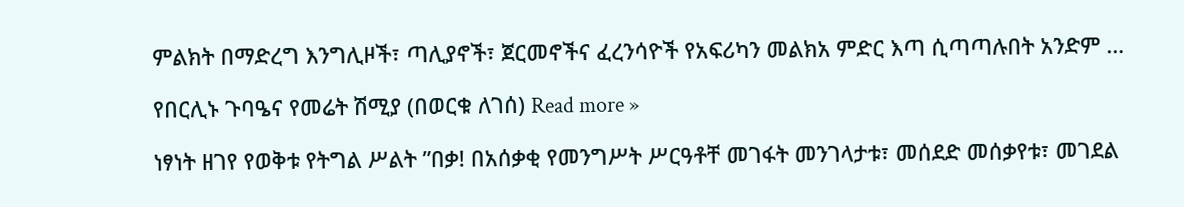ምልክት በማድረግ እንግሊዞች፣ ጣሊያኖች፣ ጀርመኖችና ፈረንሳዮች የአፍሪካን መልክአ ምድር እጣ ሲጣጣሉበት አንድም …

የበርሊኑ ጉባዔና የመሬት ሽሚያ (በወርቁ ለገሰ) Read more »

ነፃነት ዘገየ የወቅቱ የትግል ሥልት ”በቃ! በአሰቃቂ የመንግሥት ሥርዓቶቸ መገፋት መንገላታቱ፣ መሰደድ መሰቃየቱ፣ መገደል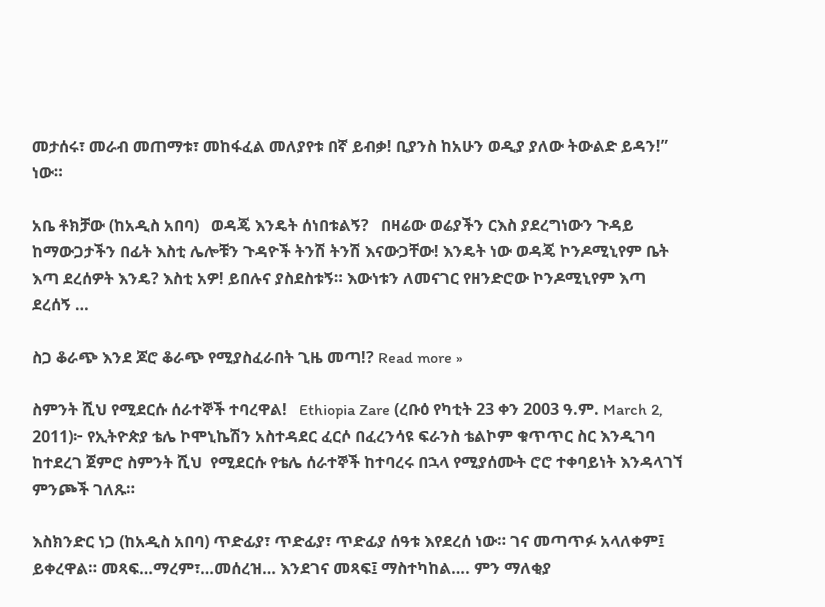መታሰሩ፣ መራብ መጠማቱ፣ መከፋፈል መለያየቱ በኛ ይብቃ! ቢያንስ ከአሁን ወዲያ ያለው ትውልድ ይዳን!” ነው።

አቤ ቶክቻው (ከአዲስ አበባ)   ወዳጄ እንዴት ሰነበቱልኝ?   በዛሬው ወሬያችን ርእስ ያደረግነውን ጉዳይ ከማውጋታችን በፊት እስቲ ሌሎቹን ጉዳዮች ትንሽ ትንሽ እናውጋቸው! እንዴት ነው ወዳጄ ኮንዶሚኒየም ቤት እጣ ደረሰዎት እንዴ? እስቲ አዎ! ይበሉና ያስደስቱኝ። እውነቱን ለመናገር የዘንድሮው ኮንዶሚኒየም እጣ ደረሰኝ …

ስጋ ቆራጭ እንደ ጆሮ ቆራጭ የሚያስፈራበት ጊዜ መጣ!? Read more »

ስምንት ሺህ የሚደርሱ ሰራተኞች ተባረዋል!   Ethiopia Zare (ረቡዕ የካቲት 23 ቀን 2003 ዓ.ም. March 2, 2011)፦ የኢትዮጵያ ቴሌ ኮሞኒኬሽን አስተዳደር ፈርሶ በፈረንሳዩ ፍራንስ ቴልኮም ቁጥጥር ስር እንዲገባ ከተደረገ ጀምሮ ስምንት ሺህ  የሚደርሱ የቴሌ ሰራተኞች ከተባረሩ በኋላ የሚያሰሙት ሮሮ ተቀባይነት እንዳላገኘ ምንጮች ገለጹ።

እስክንድር ነጋ (ከአዲስ አበባ) ጥድፊያ፣ ጥድፊያ፣ ጥድፊያ ሰዓቱ እየደረሰ ነው። ገና መጣጥፉ አላለቀም፤ ይቀረዋል። መጻፍ…ማረም፣…መሰረዝ… እንደገና መጻፍ፤ ማስተካከል…. ምን ማለቂያ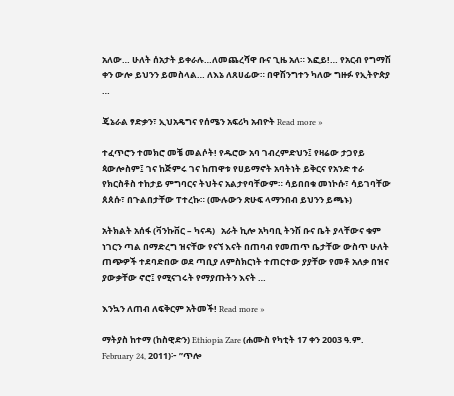አለው… ሁለት ሰአታት ይቀራሉ…ለመጨረሻዋ ቡና ጊዜ አለ። እፎይ!… የአርብ የግማሽ ቀን ውሎ ይህንን ይመስላል… ለእኔ ለጸሀፊው። በዋሽንግተን ካለው ግዙፉ የኢትዮጵያ …

ጄኔራል ፃድቃን፣ ኢህአዴግና የሰሜን አፍሪካ አብዮት Read more »

ተፈጥሮን ተመክሮ መቼ መልሶት! የዱሮው አባ ገብረምድህን፤ የዛሬው ታጋየይ ጳውሎስም፤ ገና ከጅምሩ ገና ከጠዋቱ የሀይማኖት አባትነት ይቅርና የአንድ ተራ የክርስቶስ ተከታይ ምግባርና ትህትና አልታየባቸውም። ሳይበበቁ መነኮሱ፣ ሳይገባቸው ጰጰሱ፣ በጉልበታቸው ፐተረኩ። (ሙሉውን ጽሁፍ ላማንበብ ይህንን ይጫኑ)

አትክልት አሰፋ (ቫንኩቨር – ካናዳ)   አራት ኪሎ አካባቢ ትንሽ ቡና ቤት ያላቸውና ቁም ነገርን ጣል በማድረግ ዝናቸው የናኘ እናት በጠባብ የመጠጥ ቤታቸው ውስጥ ሁለት ጠጭዎች ተደባድበው ወደ ጣቢያ ለምስክርነት ተጠርተው ያያቸው የመቶ አለቃ በዝና ያውቃቸው ኖሮ፤ የሚናገሩት የማያጡትን እናት …

እንኳን ለጠብ ለፍቅርም አትመች! Read more »

ማትያስ ከተማ (ከስዊድን) Ethiopia Zare (ሐሙስ የካቲት 17 ቀን 2003 ዓ.ም. February 24, 2011)፦ ”ጥሎ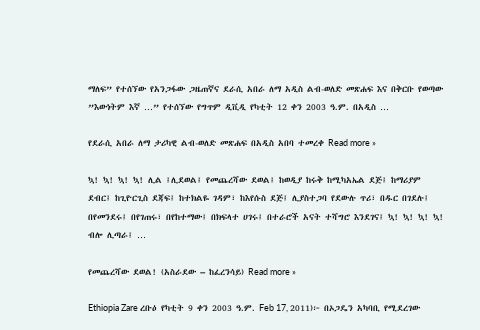ማለፍ” የተሰኘው የአንጋፋው ጋዜጠኛና ደራሲ አበራ ለማ አዲስ ልብ-ወለድ መጽሐፍ እና በቅርቡ የወጣው ”እውነትም እኛ …” የተሰኘው የግጥም ዲቪዲ የካቲት 12 ቀን 2003 ዓ.ም. በአዲስ …

የደራሲ አበራ ለማ ታሪካዊ ልብ-ወለድ መጽሐፍ በአዲስ አበባ ተመረቀ Read more »

ኳ! ኳ! ኳ! ኳ! ሊል ፤ሊደወል፤ የመጨረሻው ደወል፤ ከወዲያ ከሩቅ ከሚካአኤል ደጅ፤ ከማሪያም ደብር፤ ከጊዮርጊስ ደጃፍ፤ ከተክልዬ ገዳም፣ ከእየሱስ ደጅ፤ ሊያስተጋባ የደውሉ ጥሪ፣ በዱር በገደሉ፤ በየመንደሩ፤ በየገጠሩ፣ በየከተማው፤ በክፍላተ ሀገሩ፤ በተራሮች አናት ተሻግሮ እንደገና፤ ኳ! ኳ! ኳ! ኳ! ብሎ ሊጣራ፤ …

የመጨረሻው ደወል! (አስራደው – ከፈረንሳይ) Read more »

Ethiopia Zare ረቡዕ የካቲት 9 ቀን 2003 ዓ.ም. Feb 17, 2011)፦ በኦጋዴን አካባቢ የሚደረገው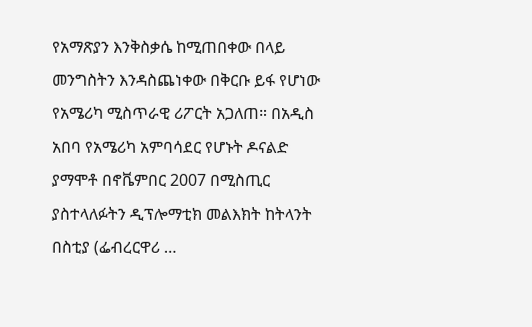የአማጽያን እንቅስቃሴ ከሚጠበቀው በላይ መንግስትን እንዳስጨነቀው በቅርቡ ይፋ የሆነው የአሜሪካ ሚስጥራዊ ሪፖርት አጋለጠ። በአዲስ አበባ የአሜሪካ አምባሳደር የሆኑት ዶናልድ ያማሞቶ በኖቬምበር 2007 በሚስጢር ያስተላለፉትን ዲፕሎማቲክ መልእክት ከትላንት በስቲያ (ፌብረርዋሪ …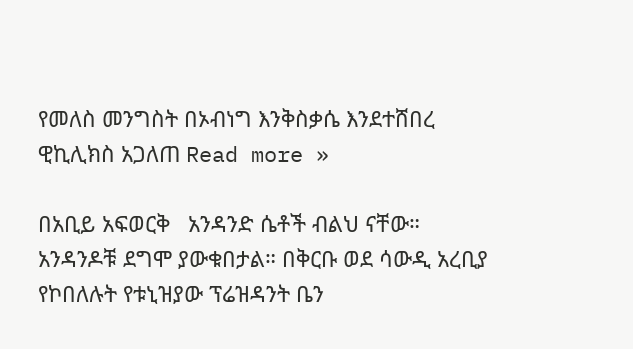የመለስ መንግስት በኦብነግ እንቅስቃሴ እንደተሸበረ ዊኪሊክስ አጋለጠ Read more »

በአቢይ አፍወርቅ   አንዳንድ ሴቶች ብልህ ናቸው። አንዳንዶቹ ደግሞ ያውቁበታል። በቅርቡ ወደ ሳውዲ አረቢያ የኮበለሉት የቱኒዝያው ፕሬዝዳንት ቤን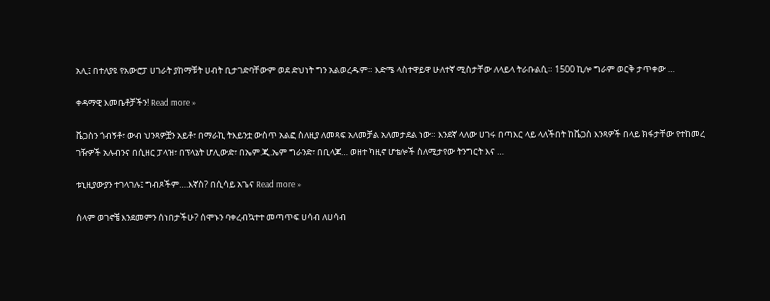አሊ፤ በተለያዩ የአውሮፓ ሀገራት ያከማቹት ሀብት ቢታገድባቸውም ወደ ድህነት ግን አልወረዱም። እድሜ ላስተዋይዋ ሁለተኛ ሚስታቸው ለላይላ ትራቡልሲ። 1500 ኪሎ ግራም ወርቅ ታጥቀው …

ቀዳማዊ እመቤቶቻችን! Read more »

ቬጋስን ጎብኝቶ፣ ውብ ህንጻዎቿን አይቶ፣ በማራኪ ትእይንቷ ውስጥ አልፎ ስለዚያ ለመጻፍ አለመቻል አለመታደል ነው። እንደኛ ላለው ሀገሩ በጣእር ላይ ላለችበት ከቬጋስ እንጻዎች በላይ ክፋታቸው የተከመረ ገዥዎች አሉብንና በሲዘር ፓላዝ፣ በፕላኔት ሆሊውድ፣ በኤም.ጂ.ኤም ግራንድ፣ በቢላጆ… ወዘተ ካዚኖ ሆቴሎች ስለሚታየው ትንግርት እና …

ቱኒዚያውያን ተገላገሉ፤ ግብጾችም….እኛስ? በሲሳይ አጌና Read more »

ሰላም ወገኖቼ እንደመምን ሰነበታችሁ? ሰሞኑን ባቀረብኳተተ መጣጥፍ ሀሳብ ለሀሳብ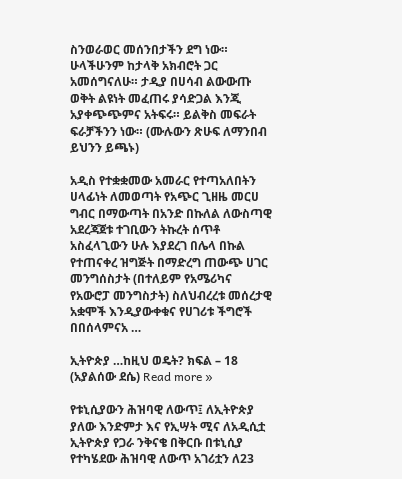ስንወራወር መሰንበታችን ደግ ነው። ሁላችሁንም ከታላቅ አክብሮት ጋር አመሰግናለሁ። ታዲያ በሀሳብ ልውውጡ ወቅት ልዩነት መፈጠሩ ያሳድጋል እንጂ አያቀጭጭምና አትፍሩ። ይልቅስ መፍራት ፍራቻችንን ነው። (ሙሉውን ጽሁፍ ለማንበብ ይህንን ይጫኑ)

አዲስ የተቋቋመው አመራር የተጣአለበትን ሀላፊነት ለመወጣት የአጭር ጊዘዜ መርሀ ግብር በማውጣት በአንድ በኩለል ለውስጣዊ አደረጃጀቱ ተገቢውን ትኩረት ሰጥቶ አስፈላጊውን ሁሉ እያደረገ በሌላ በኩል የተጠናቀረ ዝግጅት በማድረግ ጠውጭ ሀገር መንግሰስታት (በተለይም የአሜሪካና የአውሮፓ መንግስታት) ስለህብረረቱ መሰረታዊ አቋሞች እንዲያውቀቁና የሀገሪቱ ችግሮች በበሰላምናአ …

ኢትዮጵያ …ከዚህ ወዴት? ክፍል – 18 (አያልሰው ደሴ) Read more »

የቱኒሲያውን ሕዝባዊ ለውጥ፤ ለኢትዮጵያ ያለው እንድምታ እና የኢሣት ሚና ለአዲሲቷ ኢትዮጵያ የጋራ ንቅናቄ በቅርቡ በቱኒሲያ የተካሄደው ሕዝባዊ ለውጥ አገሪቷን ለ23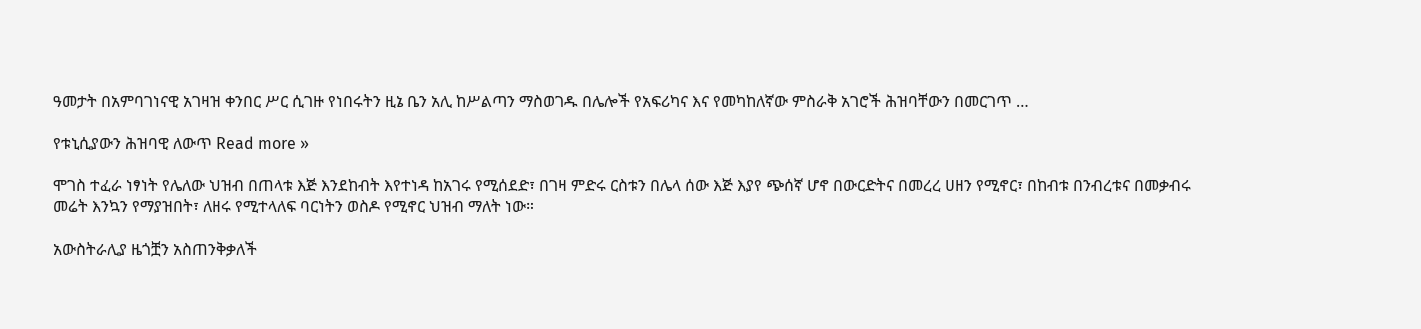ዓመታት በአምባገነናዊ አገዛዝ ቀንበር ሥር ሲገዙ የነበሩትን ዚኔ ቤን አሊ ከሥልጣን ማስወገዱ በሌሎች የአፍሪካና እና የመካከለኛው ምስራቅ አገሮች ሕዝባቸውን በመርገጥ …

የቱኒሲያውን ሕዝባዊ ለውጥ Read more »

ሞገስ ተፈራ ነፃነት የሌለው ህዝብ በጠላቱ እጅ እንደከብት እየተነዳ ከአገሩ የሚሰደድ፣ በገዛ ምድሩ ርስቱን በሌላ ሰው እጅ እያየ ጭሰኛ ሆኖ በውርድትና በመረረ ሀዘን የሚኖር፣ በከብቱ በንብረቱና በመቃብሩ መሬት እንኳን የማያዝበት፣ ለዘሩ የሚተላለፍ ባርነትን ወስዶ የሚኖር ህዝብ ማለት ነው።

አውስትራሊያ ዜጎቿን አስጠንቅቃለች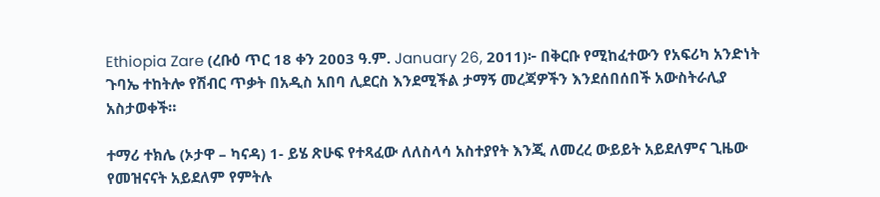Ethiopia Zare (ረቡዕ ጥር 18 ቀን 2003 ዓ.ም. January 26, 2011)፦ በቅርቡ የሚከፈተውን የአፍሪካ አንድነት ጉባኤ ተከትሎ የሽብር ጥቃት በአዲስ አበባ ሊደርስ እንደሚችል ታማኝ መረጃዎችን እንደሰበሰበች አውስትራሊያ አስታወቀች።

ተማሪ ተክሌ (ኦታዋ – ካናዳ) 1- ይሄ ጽሁፍ የተጻፈው ለለስላሳ አስተያየት እንጂ ለመረረ ውይይት አይደለምና ጊዜው የመዝናናት አይደለም የምትሉ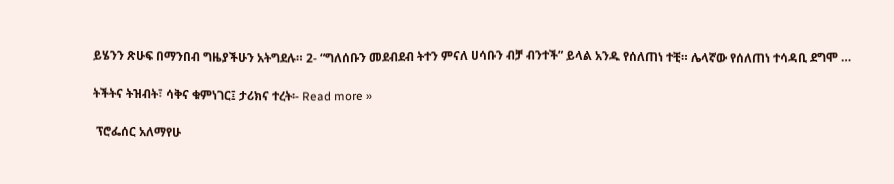ይሄንን ጽሁፍ በማንበብ ግዜያችሁን አትግደሉ። 2- “ግለሰቡን መደብደብ ትተን ምናለ ሀሳቡን ብቻ ብንተች” ይላል አንዱ የሰለጠነ ተቺ። ሌላኛው የሰለጠነ ተሳዳቢ ደግሞ …

ትችትና ትዝብት፣ ሳቅና ቁምነገር፤ ታሪክና ተረት፡- Read more »

 ፕሮፌሰር አለማየሁ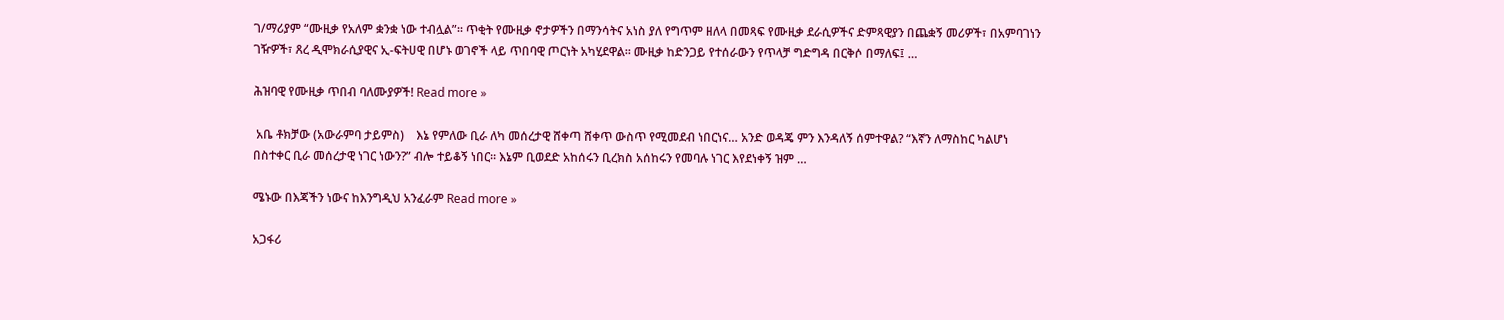ገ/ማሪያም “ሙዚቃ የአለም ቋንቋ ነው ተብሏል”። ጥቂት የሙዚቃ ኖታዎችን በማንሳትና አነስ ያለ የግጥም ዘለላ በመጻፍ የሙዚቃ ደራሲዎችና ድምጻዊያን በጨቋኝ መሪዎች፣ በአምባገነን ገዥዎች፣ ጸረ ዲሞክራሲያዊና ኢ-ፍትሀዊ በሆኑ ወገኖች ላይ ጥበባዊ ጦርነት አካሂደዋል። ሙዚቃ ከድንጋይ የተሰራውን የጥላቻ ግድግዳ በርቅሶ በማለፍ፤ …

ሕዝባዊ የሙዚቃ ጥበብ ባለሙያዎች! Read more »

 አቤ ቶክቻው (አውራምባ ታይምስ)    እኔ የምለው ቢራ ለካ መሰረታዊ ሸቀጣ ሸቀጥ ውስጥ የሚመደብ ነበርነና… አንድ ወዳጄ ምን እንዳለኝ ሰምተዋል? “እኛን ለማስከር ካልሆነ በስተቀር ቢራ መሰረታዊ ነገር ነውን?” ብሎ ተይቆኝ ነበር። እኔም ቢወደድ አከሰሩን ቢረክስ አሰከሩን የመባሉ ነገር እየደነቀኝ ዝም …

ሜኑው በእጃችን ነውና ከእንግዲህ አንፈራም Read more »

አጋፋሪ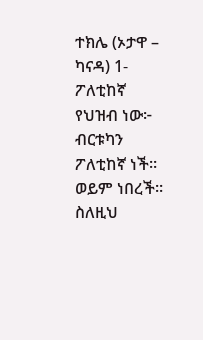ተክሌ (ኦታዋ – ካናዳ) 1- ፖለቲከኛ የህዝብ ነው፦ ብርቱካን ፖለቲከኛ ነች። ወይም ነበረች። ስለዚህ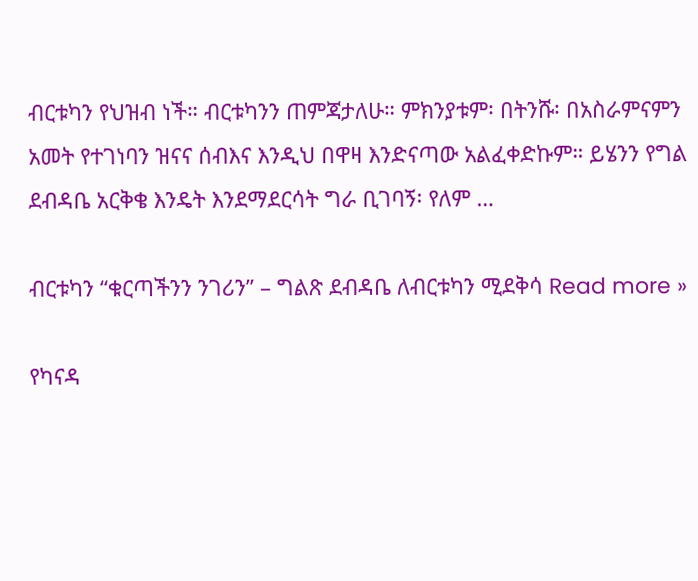ብርቱካን የህዝብ ነች። ብርቱካንን ጠምጃታለሁ። ምክንያቱም፡ በትንሹ፡ በአስራምናምን አመት የተገነባን ዝናና ሰብእና እንዲህ በዋዛ እንድናጣው አልፈቀድኩም። ይሄንን የግል ደብዳቤ አርቅቄ እንዴት እንደማደርሳት ግራ ቢገባኝ፡ የለም …

ብርቱካን “ቁርጣችንን ንገሪን” – ግልጽ ደብዳቤ ለብርቱካን ሚደቅሳ Read more »

የካናዳ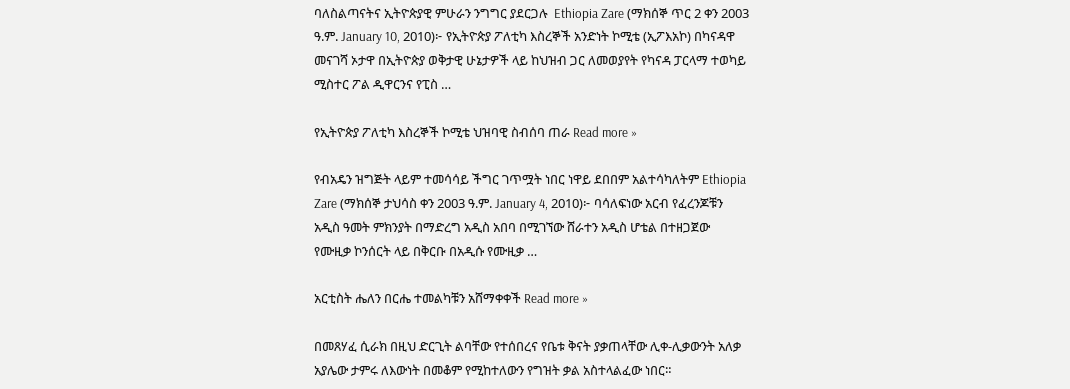ባለስልጣናትና ኢትዮጵያዊ ምሁራን ንግግር ያደርጋሉ  Ethiopia Zare (ማክሰኞ ጥር 2 ቀን 2003 ዓ.ም. January 10, 2010)፦ የኢትዮጵያ ፖለቲካ እስረኞች አንድነት ኮሚቴ (ኢፖእአኮ) በካናዳዋ መናገሻ ኦታዋ በኢትዮጵያ ወቅታዊ ሁኔታዎች ላይ ከህዝብ ጋር ለመወያየት የካናዳ ፓርላማ ተወካይ ሚስተር ፖል ዲዋርንና የፒስ …

የኢትዮጵያ ፖለቲካ እስረኞች ኮሚቴ ህዝባዊ ስብሰባ ጠራ Read more »

የብአዴን ዝግጅት ላይም ተመሳሳይ ችግር ገጥሟት ነበር ነዋይ ደበበም አልተሳካለትም Ethiopia Zare (ማክሰኞ ታህሳስ ቀን 2003 ዓ.ም. January 4, 2010)፦ ባሳለፍነው አርብ የፈረንጆቹን አዲስ ዓመት ምክንያት በማድረግ አዲስ አበባ በሚገኘው ሸራተን አዲስ ሆቴል በተዘጋጀው የሙዚቃ ኮንሰርት ላይ በቅርቡ በአዲሱ የሙዚቃ …

አርቲስት ሔለን በርሔ ተመልካቹን አሸማቀቀች Read more »

በመጸሃፈ ሲራክ በዚህ ድርጊት ልባቸው የተሰበረና የቤቱ ቅናት ያቃጠላቸው ሊቀ-ሊቃውንት አለቃ አያሌው ታምሩ ለእውነት በመቆም የሚከተለውን የግዝት ቃል አስተላልፈው ነበር።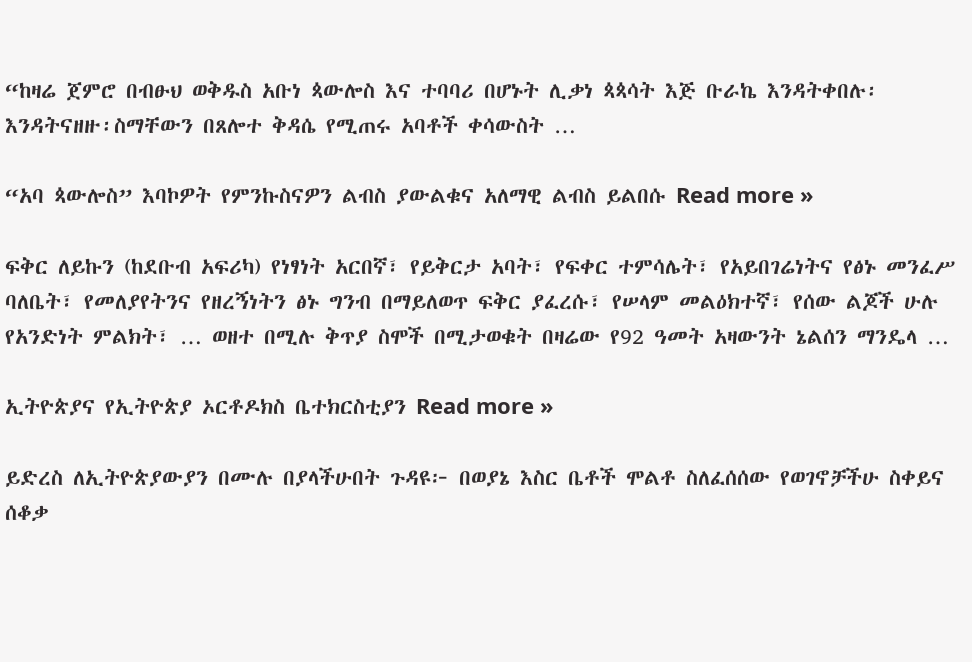“ከዛሬ ጀምሮ በብፁህ ወቅዱስ አቡነ ጳውሎስ እና ተባባሪ በሆኑት ሊቃነ ጳጳሳት እጅ ቡራኬ እንዳትቀበሉ፡ እንዳትናዘዙ፡ስማቸውን በጸሎተ ቅዳሴ የሚጠሩ አባቶች ቀሳውስት …

“አባ ጳውሎስ” እባኮዎት የምንኩስናዎን ልብስ ያውልቁና አለማዊ ልብስ ይልበሱ Read more »

ፍቅር ለይኩን (ከደቡብ አፍሪካ) የነፃነት አርበኛ፣ የይቅርታ አባት፣ የፍቀር ተምሳሌት፣ የአይበገሬነትና የፅኑ መንፈሥ ባለቤት፣ የመለያየትንና የዘረኝነትን ፅኑ ግንብ በማይለወጥ ፍቅር ያፈረሱ፣ የሠላም መልዕክተኛ፣ የሰው ልጆች ሁሉ የአንድነት ምልክት፣ … ወዘተ በሚሉ ቅጥያ ስሞች በሚታወቁት በዛሬው የ92 ዓመት አዛውንት ኔልሰን ማንዴላ …

ኢትዮጵያና የኢትዮጵያ ኦርቶዶክስ ቤተክርስቲያን Read more »

ይድረስ ለኢትዮጵያውያን በሙሉ በያላችሁበት ጉዳዩ፦ በወያኔ እስር ቤቶች ሞልቶ ስለፈሰሰው የወገኖቻችሁ ስቀይና ሰቆቃ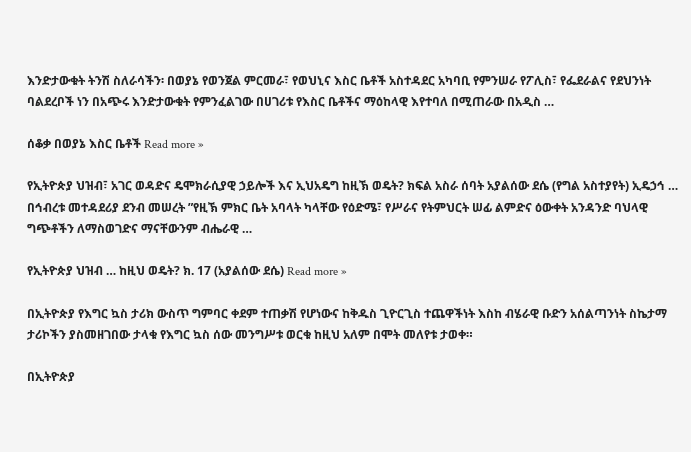እንድታውቁት ትንሽ ስለራሳችን፡ በወያኔ የወንጀል ምርመራ፣ የወህኒና እስር ቤቶች አስተዳደር አካባቢ የምንሠራ የፖሊስ፣ የፌደራልና የደህንነት ባልደረቦች ነን በአጭሩ እንድታውቁት የምንፈልገው በሀገሪቱ የእስር ቤቶችና ማዕከላዊ እየተባለ በሚጠራው በአዲስ …

ሰቆቃ በወያኔ እስር ቤቶች Read more »

የኢትዮጵያ ህዝብ፣ አገር ወዳድና ዴሞክራሲያዊ ኃይሎች እና ኢህአዴግ ከዚኽ ወዴት? ክፍል አስራ ሰባት አያልሰው ደሴ (የግል አስተያየት) ኢዴኃኅ … በኅብረቱ መተዳደሪያ ደንብ መሠረት ”የዚኽ ምክር ቤት አባላት ካላቸው የዕድሜ፣ የሥራና የትምህርት ሠፊ ልምድና ዕውቀት አንዳንድ ባህላዊ ግጭቶችን ለማስወገድና ማናቸውንም ብሔራዊ …

የኢትዮጵያ ህዝብ … ከዚህ ወዴት? ክ. 17 (አያልሰው ደሴ) Read more »

በኢትዮጵያ የእግር ኳስ ታሪክ ውስጥ ግምባር ቀደም ተጠቃሽ የሆነውና ከቅዱስ ጊዮርጊስ ተጨዋችነት እስከ ብሄራዊ ቡድን አሰልጣንነት ስኬታማ ታሪኮችን ያስመዘገበው ታላቁ የእግር ኳስ ሰው መንግሥቱ ወርቁ ከዚህ አለም በሞት መለየቱ ታወቀ።

በኢትዮጵያ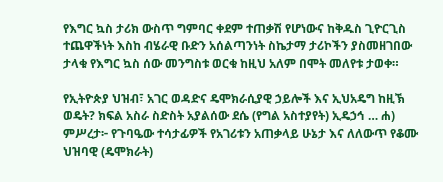የእግር ኳስ ታሪክ ውስጥ ግምባር ቀደም ተጠቃሽ የሆነውና ከቅዱስ ጊዮርጊስ ተጨዋችነት እስከ ብሄራዊ ቡድን አሰልጣንነት ስኬታማ ታሪኮችን ያስመዘገበው ታላቁ የእግር ኳስ ሰው መንግስቱ ወርቁ ከዚህ አለም በሞት መለየቱ ታወቀ።

የኢትዮጵያ ህዝብ፣ አገር ወዳድና ዴሞክራሲያዊ ኃይሎች እና ኢህአዴግ ከዚኽ ወዴት? ክፍል አስራ ስድስት አያልሰው ደሴ (የግል አስተያየት) ኢዴኃኅ … ሐ) ምሥረታ፦ የጉባዔው ተሳታፊዎች የአገሪቱን አጠቃላይ ሁኔታ እና ለለውጥ የቆሙ ህዝባዊ (ዴሞክራት)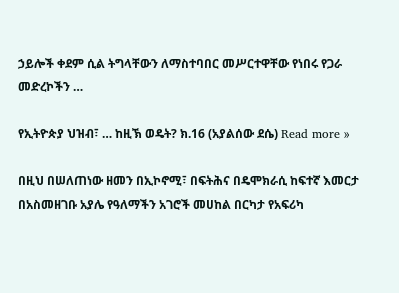ኃይሎች ቀደም ሲል ትግላቸውን ለማስተባበር መሥርተዋቸው የነበሩ የጋራ መድረኮችን …

የኢትዮጵያ ህዝብ፣ … ከዚኽ ወዴት? ክ.16 (አያልሰው ደሴ) Read more »

በዚህ በሠለጠነው ዘመን በኢኮኖሚ፣ በፍትሕና በዴሞክራሲ ከፍተኛ እመርታ በአስመዘገቡ አያሌ የዓለማችን አገሮች መሀከል በርካታ የአፍሪካ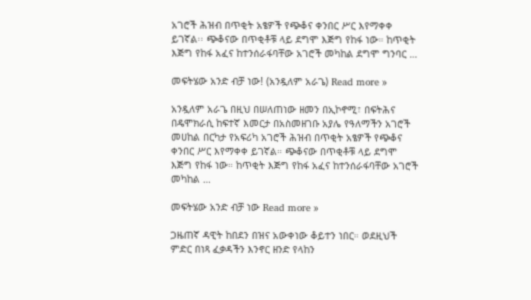አገሮች ሕዝብ በጥቂት አፄዎች የጭቆና ቀንበር ሥር እየማቀቀ ይገኛል፡፡ ጭቆናው በጥቂቶቹ ላይ ደግሞ እጅግ የከፋ ነው። ከጥቂት እጅግ የከፋ አፈና ከተንሰራፋባቸው አገሮች መካከል ደግሞ ግንባር …

መፍትሄው አንድ ብቻ ነው! (አንዷለም አራጌ) Read more »

አንዷለም አራጌ በዚህ በሠለጠነው ዘመን በኢኮኖሚ፣ በፍትሕና በዴሞክራሲ ከፍተኛ እመርታ በአስመዘገቡ አያሌ የዓለማችን አገሮች መሀከል በርካታ የአፍሪካ አገሮች ሕዝብ በጥቂት አፄዎች የጭቆና ቀንበር ሥር እየማቀቀ ይገኛል። ጭቆናው በጥቂቶቹ ላይ ደግሞ እጅግ የከፋ ነው። ከጥቂት እጅግ የከፋ አፈና ከተንሰራፋባቸው አገሮች መካከል …

መፍትሄው አንድ ብቻ ነው Read more »

ጋዜጠኛ ዳዊት ከበደን በዝና አውቀነው ቆይተን ነበር። ወደዚህች ምድር በነጻ ፈቃዳችን እንኖር ዘንድ የላከን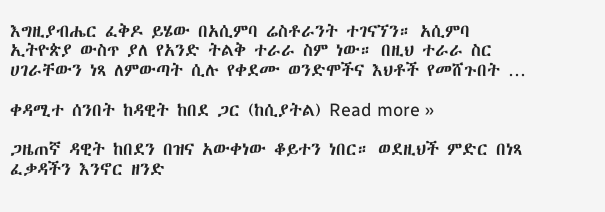እግዚያብሔር ፈቅዶ ይሄው በአሲምባ ሬስቶራንት ተገናኘን። አሲምባ ኢትዮጵያ ውስጥ ያለ የአንድ ትልቅ ተራራ ስም ነው። በዚህ ተራራ ስር ሀገራቸውን ነጻ ለምውጣት ሲሉ የቀደሙ ወንድሞችና እህቶች የመሸጉበት …

ቀዳሚተ ሰንበት ከዳዊት ከበደ ጋር (ከሲያትል) Read more »

ጋዜጠኛ ዳዊት ከበደን በዝና አውቀነው ቆይተን ነበር። ወደዚህች ምድር በነጻ ፈቃዳችን እንኖር ዘንድ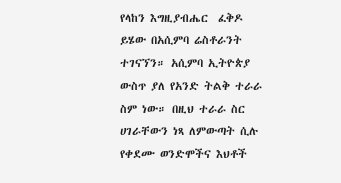የላከን እግዚያብሔር  ፈቅዶ ይሄው በአሲምባ ሬስቶራንት ተገናኘን። አሲምባ ኢትዮጵያ ውስጥ ያለ የአንድ ትልቅ ተራራ ስም ነው። በዚህ ተራራ ስር ሀገራቸውን ነጻ ለምውጣት ሲሉ የቀደሙ ወንድሞችና እህቶች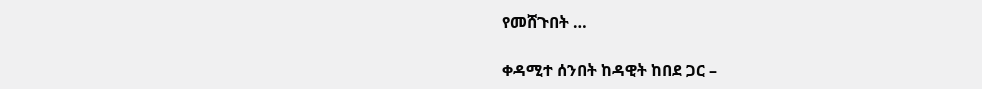የመሸጉበት …

ቀዳሚተ ሰንበት ከዳዊት ከበደ ጋር –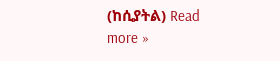(ከሲያትል) Read more »